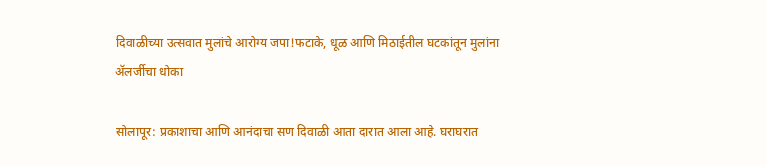दिवाळीच्या उत्सवात मुलांचे आरोग्य जपा!फटाके, धूळ आणि मिठाईतील घटकांतून मुलांना ॲलर्जीचा धोका

सोलापूर: प्रकाशाचा आणि आनंदाचा सण दिवाळी आता दारात आला आहे. घराघरात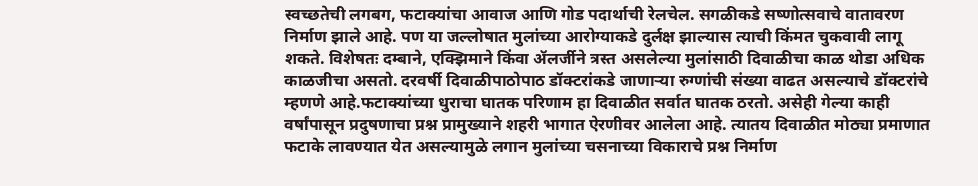स्वच्छतेची लगबग, फटाक्यांचा आवाज आणि गोड पदार्थाची रेलचेल. सगळीकडे सष्णोत्सवाचे वातावरण निर्माण झाले आहे. पण या जल्लोषात मुलांच्या आरोग्याकडे दुर्लक्ष झाल्यास त्याची किंमत चुकवावी लागू शकते. विशेषतः दम्बाने, एक्झिमाने किंवा ॲलर्जीने त्रस्त असलेल्या मुलांसाठी दिवाळीचा काळ थोडा अधिक काळजीचा असतो. दरवर्षी दिवाळीपाठोपाठ डॉक्टरांकडे जाणाऱ्या रुग्णांची संख्या वाढत असल्याचे डॉक्टरांचे म्हणणे आहे.फटाक्यांच्या धुराचा घातक परिणाम हा दिवाळीत सर्वात घातक ठरतो. असेही गेल्या काही वर्षांपासून प्रदुषणाचा प्रश्न प्रामुख्याने शहरी भागात ऐरणीवर आलेला आहे. त्यातय दिवाळीत मोठ्या प्रमाणात फटाके लावण्यात येत असल्यामुळे लगान मुलांच्या चसनाच्या विकाराचे प्रश्न निर्माण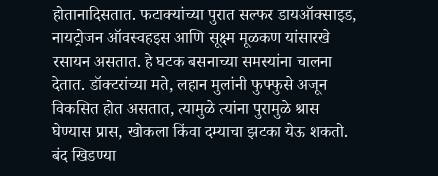होतानादिसतात. फटाक्यांच्या पुरात सल्फर डायऑक्साइड, नायट्रोजन ऑवस्वहइस आणि सूक्ष्म मूळकण यांसारखे रसायन असतात. हे घटक बसनाच्या समस्यांना चालना देतात. डॉक्टरांच्या मते, लहान मुलांनी फुफ्फुसे अजून विकसित होत असतात, त्यामुळे त्यांना पुरामुळे श्रास घेण्यास प्रास, खोकला किंवा दम्याचा झटका येऊ शकतो. बंद खिडण्या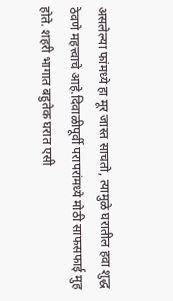असलेल्या फांमध्ये हा मूर जास्त साचतो, त्यामुळे घरातील हवा शुद्ध ठेवणे महत्त्वाचे आहे.दिवाळीपूर्वी परापरांमध्ये मोठी साफसफाई मुह होते. शहरी भागात बहुतेक घरात एसी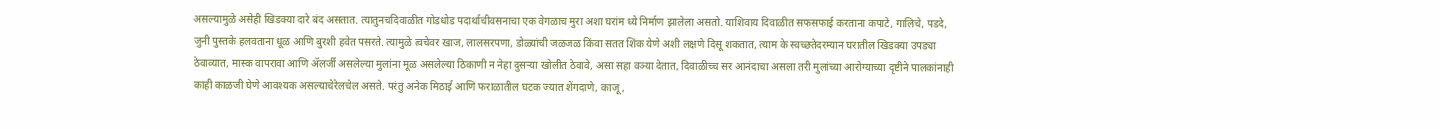असल्यामुळे असेही खिडक्या दारे बंद असतात. त्यातुनचदिवाळीत गोडधोड पदार्थाचीवसनाचा एक वेगळाच मुरा अशा घरांम ध्ये निर्माण झालेला असतो. याशिवाय दिवाळीत सफसफाई करताना कपाटे, गालिचे, पडदे, जुनी पुस्तके हलवताना धूळ आणि बुरशी हवेत पसरते. त्यामुळे त्वचेवर खाज, लालसरपणा, डोळ्यांची जळजळ किंवा सतत शिंक येणे अशी लक्षणे दिसू शकतात, त्याम के स्वच्छतेदरम्यान घरातील खिडक्या उपड्या ठेवाव्यात, मास्क वापरावा आणि ॲलर्जी असलेल्या मुलांना मूळ असलेल्या ठिकाणी न नेहा दुसऱ्या खोलीत ठेवावे, असा सहा वञ्या देतात, दिवाळीच्च सर आनंदाचा असला तरी मुलांच्या आरोग्याच्या दृष्टीने पालकांनाही काही काळजी घेणे आवश्यक असल्याचेरेलचेल असते. परंतु अनेक मिठाई आणि फराळातील घटक ज्यात शेंगदाणे, काजू,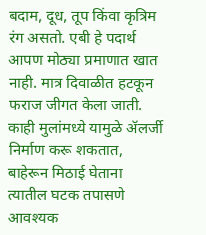बदाम, दूध, तूप किंवा कृत्रिम रंग असतो. एबी हे पदार्थ आपण मोठ्या प्रमाणात खात नाही. मात्र दिवाळीत हटकून फराज जीगत केला जाती. काही मुलांमध्ये यामुळे ॲलर्जी निर्माण करू शकतात, बाहेरून मिठाई घेताना त्यातील घटक तपासणे आवश्यक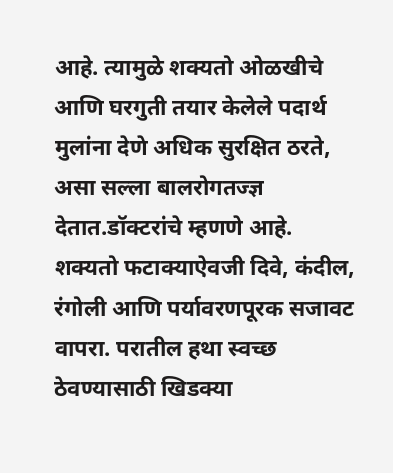आहे. त्यामुळे शक्यतो ओळखीचे आणि घरगुती तयार केलेले पदार्थ मुलांना देणे अधिक सुरक्षित ठरते, असा सल्ला बालरोगतज्ज्ञ देतात.डॉक्टरांचे म्हणणे आहे. शक्यतो फटाक्याऐवजी दिवे, कंदील, रंगोली आणि पर्यावरणपूरक सजावट वापरा. परातील हथा स्वच्छ ठेवण्यासाठी खिडक्या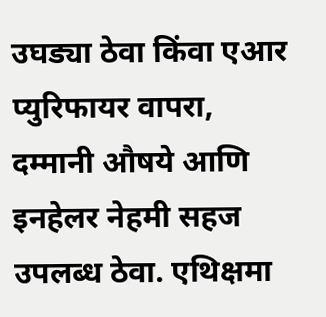उघड्या ठेवा किंवा एआर प्युरिफायर वापरा, दम्मानी औषये आणि इनहेलर नेहमी सहज उपलब्ध ठेवा. एथिक्षमा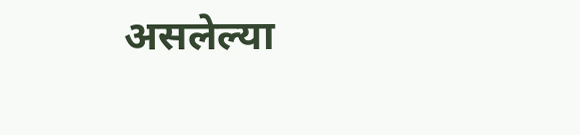असलेल्या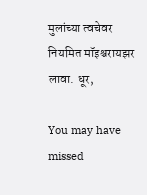मुलांच्या त्वचेवर नियमित मॉइश्चरायझर लावा. धूर,

You may have missed